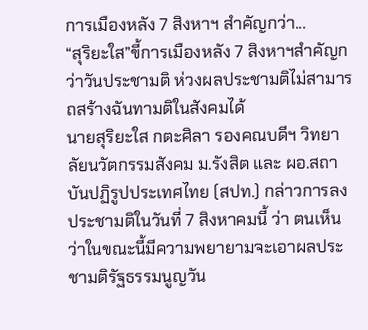การเมืองหลัง 7 สิงหาฯ สำคัญกว่า...
“สุริยะใส”ขี้การเมืองหลัง 7 สิงหาฯสำคัญกว่าวันประชามติ ห่วงผลประชามติไม่สามารถสร้างฉันทามติในสังคมได้
นายสุริยะใส กตะศิลา รองคณบดีฯ วิทยาลัยนวัตกรรมสังคม ม.รังสิต และ ผอ.สถาบันปฏิรูปประเทศไทย (สปท.) กล่าวการลงประชามติในวันที่ 7 สิงหาคมนี้ ว่า ตนเห็นว่าในขณะนี้มีความพยายามจะเอาผลประชามติรัฐธรรมนูญวัน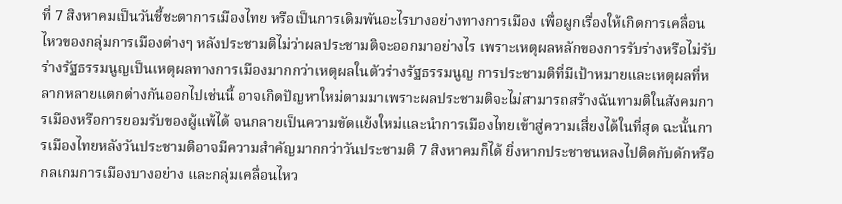ที่ 7 สิงหาคมเป็นวันชี้ชะตาการเมืองไทย หรือเป็นการเดิมพันอะไรบางอย่างทางการเมือง เพื่อผูกเรื่องให้เกิดการเคลื่อนไหวของกลุ่มการเมืองต่างๆ หลังประชามติไม่ว่าผลประชามติจะออกมาอย่างไร เพราะเหตุผลหลักของการรับร่างหรือไม่รับร่างรัฐธรรมนูญเป็นเหตุผลทางการเมืองมากกว่าเหตุผลในตัวร่างรัฐธรรมนูญ การประชามติที่มีเป้าหมายและเหตุผลที่หลากหลายแตกต่างกันออกไปเช่นนี้ อาจเกิดปัญหาใหม่ตามมาเพราะผลประชามติจะไม่สามารถสร้างฉันทามติในสังคมการเมืองหรือการยอมรับของผู้แพ้ได้ จนกลายเป็นความขัดแย้งใหม่และนำการเมืองไทยเข้าสู่ความเสี่ยงได้ในที่สุด ฉะนั้นการเมืองไทยหลังวันประชามติอาจมีความสำคัญมากกว่าวันประชามติ 7 สิงหาคมก็ได้ ยิ่งหากประชาชนหลงไปติดกับดักหรือกลเกมการเมืองบางอย่าง และกลุ่มเคลื่อนไหว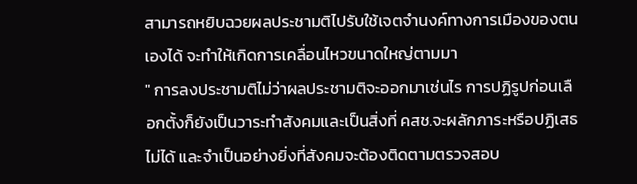สามารถหยิบฉวยผลประชามติไปรับใช้เจตจำนงค์ทางการเมืองของตนเองได้ จะทำให้เกิดการเคลื่อนไหวขนาดใหญ่ตามมา
" การลงประชามติไม่ว่าผลประชามติจะออกมาเช่นไร การปฏิรูปก่อนเลือกตั้งก็ยังเป็นวาระทำสังคมและเป็นสิ่งที่ คสช.จะผลักภาระหรือปฏิเสธไม่ได้ และจำเป็นอย่างยิ่งที่สังคมจะต้องติดตามตรวจสอบ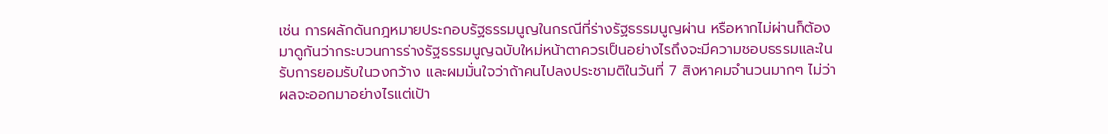เช่น การผลักดันกฎหมายประกอบรัฐธรรมนูญในกรณีที่ร่างรัฐธรรมนูญผ่าน หรือหากไม่ผ่านก็ต้องมาดูกันว่ากระบวนการร่างรัฐธรรมนูญฉบับใหม่หน้าตาควรเป็นอย่างไรถึงจะมีความชอบธรรมและในรับการยอมรับในวงกว้าง และผมมั่นใจว่าถ้าคนไปลงประชามติในวันที่ 7 สิงหาคมจำนวนมากๆ ไม่ว่าผลจะออกมาอย่างไรแต่เป้า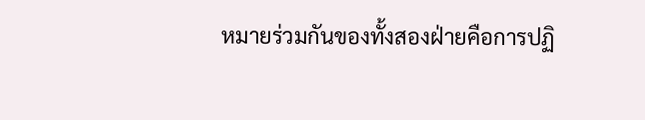หมายร่วมกันของทั้งสองฝ่ายคือการปฏิ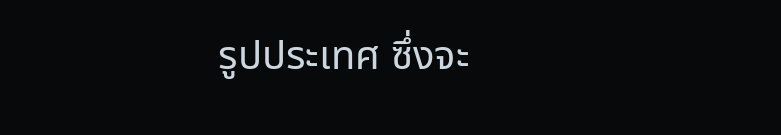รูปประเทศ ซึ่งจะ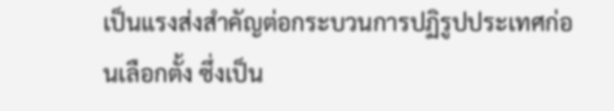เป็นแรงส่งสำคัญต่อกระบวนการปฏิรูปประเทศก่อนเลือกตั้ง ซึ่งเป็น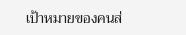เป้าหมายของคนส่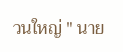วนใหญ่ " นาย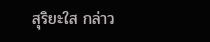สุริยะใส กล่าว